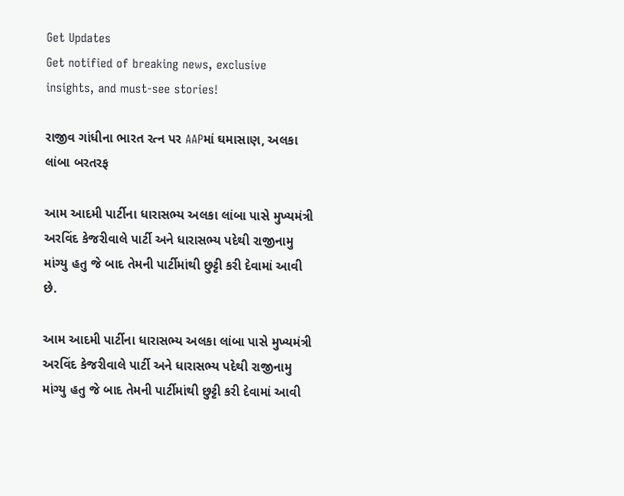Get Updates
Get notified of breaking news, exclusive insights, and must-see stories!

રાજીવ ગાંધીના ભારત રત્ન પર AAPમાં ઘમાસાણ, અલકા લાંબા બરતરફ

આમ આદમી પાર્ટીના ધારાસભ્ય અલકા લાંબા પાસે મુખ્યમંત્રી અરવિંદ કેજરીવાલે પાર્ટી અને ધારાસભ્ય પદેથી રાજીનામુ માંગ્યુ હતુ જે બાદ તેમની પાર્ટીમાંથી છુટ્ટી કરી દેવામાં આવી છે.

આમ આદમી પાર્ટીના ધારાસભ્ય અલકા લાંબા પાસે મુખ્યમંત્રી અરવિંદ કેજરીવાલે પાર્ટી અને ધારાસભ્ય પદેથી રાજીનામુ માંગ્યુ હતુ જે બાદ તેમની પાર્ટીમાંથી છુટ્ટી કરી દેવામાં આવી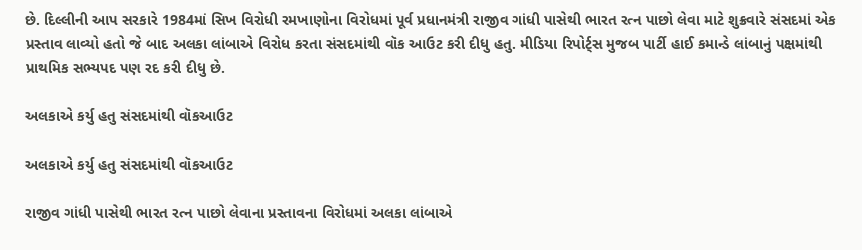છે. દિલ્લીની આપ સરકારે 1984માં સિખ વિરોધી રમખાણોના વિરોધમાં પૂર્વ પ્રધાનમંત્રી રાજીવ ગાંધી પાસેથી ભારત રત્ન પાછો લેવા માટે શુક્રવારે સંસદમાં એક પ્રસ્તાવ લાવ્યો હતો જે બાદ અલકા લાંબાએ વિરોધ કરતા સંસદમાંથી વૉક આઉટ કરી દીધુ હતુ. મીડિયા રિપોર્ટ્સ મુજબ પાર્ટી હાઈ કમાન્ડે લાંબાનું પક્ષમાંથી પ્રાથમિક સભ્યપદ પણ રદ કરી દીધુ છે.

અલકાએ કર્યુ હતુ સંસદમાંથી વૉકઆઉટ

અલકાએ કર્યુ હતુ સંસદમાંથી વૉકઆઉટ

રાજીવ ગાંધી પાસેથી ભારત રત્ન પાછો લેવાના પ્રસ્તાવના વિરોધમાં અલકા લાંબાએ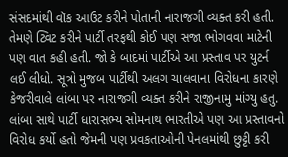સંસદમાંથી વૉક આઉટ કરીને પોતાની નારાજગી વ્યક્ત કરી હતી. તેમણે ટ્વિટ કરીને પાર્ટી તરફથી કોઈ પણ સજા ભોગવવા માટેની પણ વાત કહી હતી. જો કે બાદમાં પાર્ટીએ આ પ્રસ્તાવ પર યુટર્ન લઈ લીધો. સૂત્રો મુજબ પાર્ટીથી અલગ ચાલવાના વિરોધના કારણે કેજરીવાલે લાંબા પર નારાજગી વ્યક્ત કરીને રાજીનામુ માંગ્યુ હતુ. લાંબા સાથે પાર્ટી ધારાસભ્ય સોમનાથ ભારતીએ પણ આ પ્રસ્તાવનો વિરોધ કર્યો હતો જેમની પણ પ્રવકતાઓની પેનલમાંથી છુટ્ટી કરી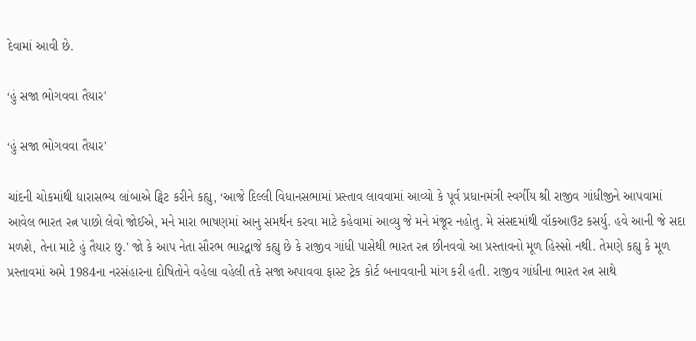દેવામાં આવી છે.

‘હું સજા ભોગવવા તૈયાર'

‘હું સજા ભોગવવા તૈયાર'

ચાંદની ચોકમાંથી ધારાસભ્ય લાંબાએ ટ્વિટ કરીને કહ્યુ, ‘આજે દિલ્લી વિધાનસભામાં પ્રસ્તાવ લાવવામાં આવ્યો કે પૂર્વ પ્રધાનમંત્રી સ્વર્ગીય શ્રી રાજીવ ગાંધીજીને આપવામાં આવેલ ભારત રત્ન પાછો લેવો જોઈએ, મને મારા ભાષણમાં આનુ સમર્થન કરવા માટે કહેવામાં આવ્યુ જે મને મંજૂર નહોતુ. મે સંસદમાંથી વૉકઆઉટ કસર્યુ. હવે આની જે સદા મળશે, તેના માટે હું તૈયાર છુ.' જો કે આપ નેતા સૌરભ ભારદ્વાજે કહ્યુ છે કે રાજીવ ગાંધી પાસેથી ભારત રત્ન છીનવવો આ પ્રસ્તાવનો મૂળ હિસ્સો નથી. તેમણે કહ્યુ કે મૂળ પ્રસ્તાવમાં અમે 1984ના નરસંહારના દોષિતોને વહેલા વહેલી તકે સજા અપાવવા ફાસ્ટ ટ્રેક કોર્ટ બનાવવાની માંગ કરી હતી. રાજીવ ગાંધીના ભારત રત્ન સાથે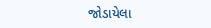જોડાયેલા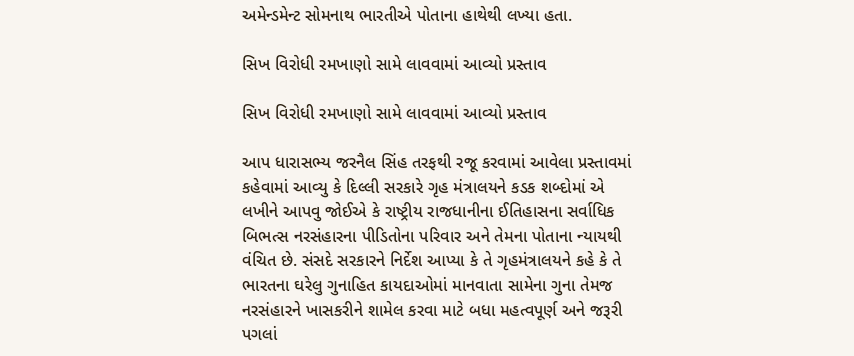અમેન્ડમેન્ટ સોમનાથ ભારતીએ પોતાના હાથેથી લખ્યા હતા.

સિખ વિરોધી રમખાણો સામે લાવવામાં આવ્યો પ્રસ્તાવ

સિખ વિરોધી રમખાણો સામે લાવવામાં આવ્યો પ્રસ્તાવ

આપ ધારાસભ્ય જરનૈલ સિંહ તરફથી રજૂ કરવામાં આવેલા પ્રસ્તાવમાં કહેવામાં આવ્યુ કે દિલ્લી સરકારે ગૃહ મંત્રાલયને કડક શબ્દોમાં એ લખીને આપવુ જોઈએ કે રાષ્ટ્રીય રાજધાનીના ઈતિહાસના સર્વાધિક બિભત્સ નરસંહારના પીડિતોના પરિવાર અને તેમના પોતાના ન્યાયથી વંચિત છે. સંસદે સરકારને નિર્દેશ આપ્યા કે તે ગૃહમંત્રાલયને કહે કે તે ભારતના ઘરેલુ ગુનાહિત કાયદાઓમાં માનવાતા સામેના ગુના તેમજ નરસંહારને ખાસકરીને શામેલ કરવા માટે બધા મહત્વપૂર્ણ અને જરૂરી પગલાં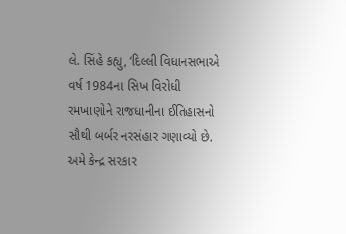લે. સિંહે કહ્યુ, ‘દિલ્લી વિધાનસભાએ વર્ષ 1984ના સિખ વિરોધી રમખાણોને રાજધાનીના ઈતિહાસનો સૌથી બર્બર નરસંહાર ગણાવ્યો છે. અમે કેન્દ્ર સરકાર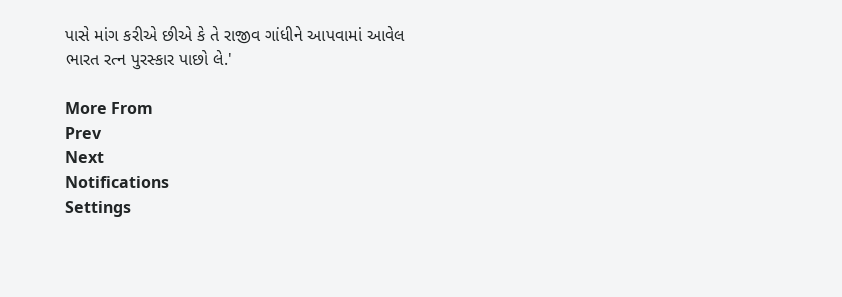પાસે માંગ કરીએ છીએ કે તે રાજીવ ગાંધીને આપવામાં આવેલ ભારત રત્ન પુરસ્કાર પાછો લે.'

More From
Prev
Next
Notifications
Settings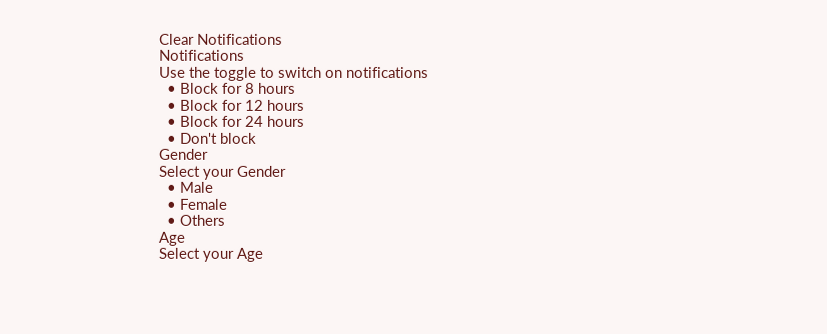Clear Notifications
Notifications
Use the toggle to switch on notifications
  • Block for 8 hours
  • Block for 12 hours
  • Block for 24 hours
  • Don't block
Gender
Select your Gender
  • Male
  • Female
  • Others
Age
Select your Age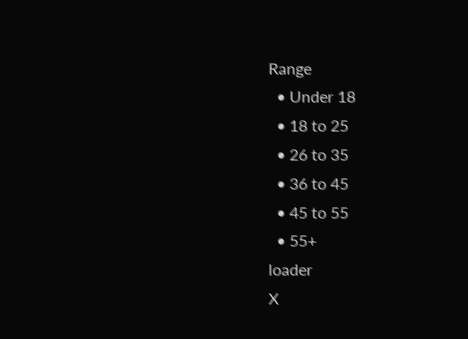Range
  • Under 18
  • 18 to 25
  • 26 to 35
  • 36 to 45
  • 45 to 55
  • 55+
loader
X